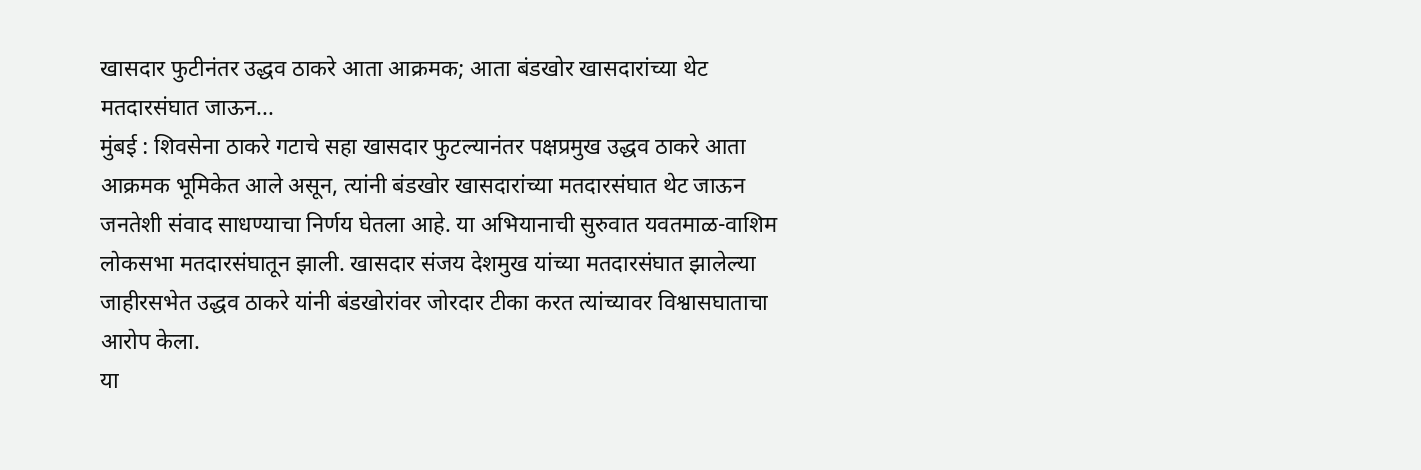खासदार फुटीनंतर उद्धव ठाकरे आता आक्रमक; आता बंडखोर खासदारांच्या थेट मतदारसंघात जाऊन...
मुंबई : शिवसेना ठाकरे गटाचे सहा खासदार फुटल्यानंतर पक्षप्रमुख उद्धव ठाकरे आता आक्रमक भूमिकेत आले असून, त्यांनी बंडखोर खासदारांच्या मतदारसंघात थेट जाऊन जनतेशी संवाद साधण्याचा निर्णय घेतला आहे. या अभियानाची सुरुवात यवतमाळ-वाशिम लोकसभा मतदारसंघातून झाली. खासदार संजय देशमुख यांच्या मतदारसंघात झालेल्या जाहीरसभेत उद्धव ठाकरे यांनी बंडखोरांवर जोरदार टीका करत त्यांच्यावर विश्वासघाताचा आरोप केला.
या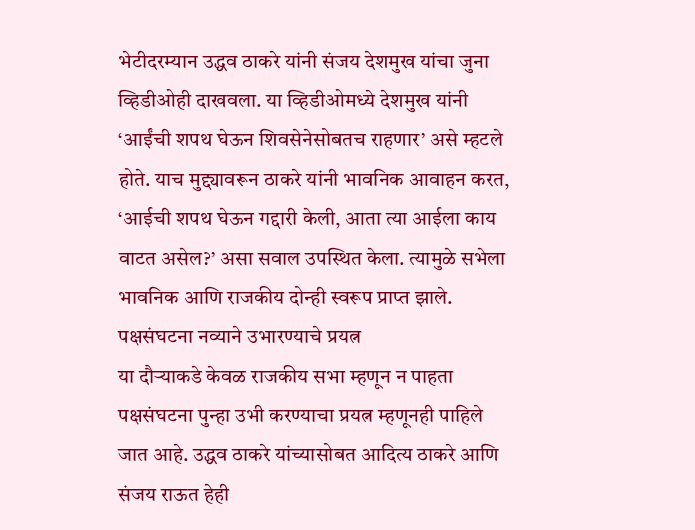भेटीदरम्यान उद्धव ठाकरे यांनी संजय देशमुख यांचा जुना व्हिडीओही दाखवला. या व्हिडीओमध्ये देशमुख यांनी ‘आईंची शपथ घेऊन शिवसेनेसोबतच राहणार’ असे म्हटले होते. याच मुद्द्यावरून ठाकरे यांनी भावनिक आवाहन करत, ‘आईची शपथ घेऊन गद्दारी केली, आता त्या आईला काय वाटत असेल?’ असा सवाल उपस्थित केला. त्यामुळे सभेला भावनिक आणि राजकीय दोन्ही स्वरूप प्राप्त झाले.
पक्षसंघटना नव्याने उभारण्याचे प्रयत्न
या दौऱ्याकडे केवळ राजकीय सभा म्हणून न पाहता पक्षसंघटना पुन्हा उभी करण्याचा प्रयत्न म्हणूनही पाहिले जात आहे. उद्धव ठाकरे यांच्यासोबत आदित्य ठाकरे आणि संजय राऊत हेही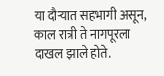या दौऱ्यात सहभागी असून, काल रात्री ते नागपूरला दाखल झाले होते.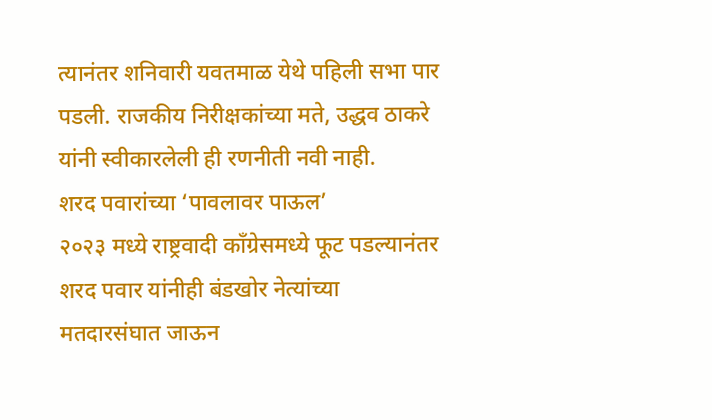त्यानंतर शनिवारी यवतमाळ येथे पहिली सभा पार पडली. राजकीय निरीक्षकांच्या मते, उद्धव ठाकरे यांनी स्वीकारलेली ही रणनीती नवी नाही.
शरद पवारांच्या ‘पावलावर पाऊल’
२०२३ मध्ये राष्ट्रवादी काँग्रेसमध्ये फूट पडल्यानंतर शरद पवार यांनीही बंडखोर नेत्यांच्या मतदारसंघात जाऊन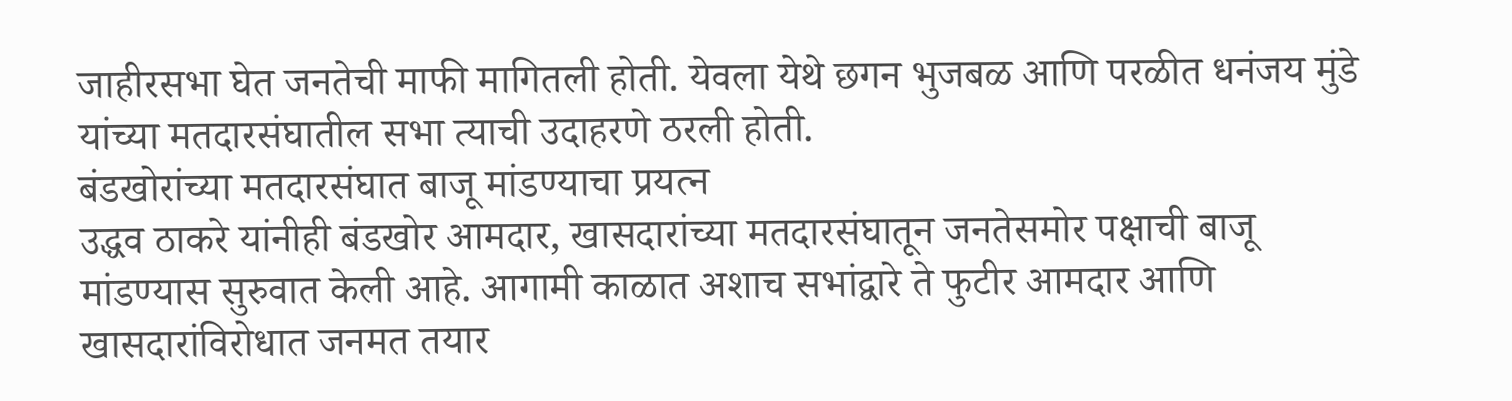जाहीरसभा घेत जनतेची माफी मागितली होती. येवला येथे छगन भुजबळ आणि परळीत धनंजय मुंडे यांच्या मतदारसंघातील सभा त्याची उदाहरणे ठरली होती.
बंडखोरांच्या मतदारसंघात बाजू मांडण्याचा प्रयत्न
उद्धव ठाकरे यांनीही बंडखोर आमदार, खासदारांच्या मतदारसंघातून जनतेसमोर पक्षाची बाजू मांडण्यास सुरुवात केली आहे. आगामी काळात अशाच सभांद्वारे ते फुटीर आमदार आणि खासदारांविरोधात जनमत तयार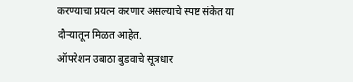करण्याचा प्रयत्न करणार असल्याचे स्पष्ट संकेत या दौऱ्यातून मिळत आहेत.
ऑपरेशन उबाठा बुडवाचे सूत्रधार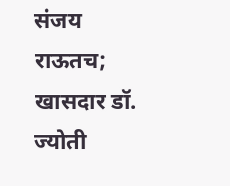संजय राऊतच; खासदार डॉ. ज्योती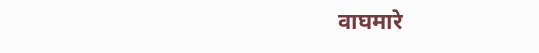वाघमारे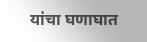यांचा घणाघात